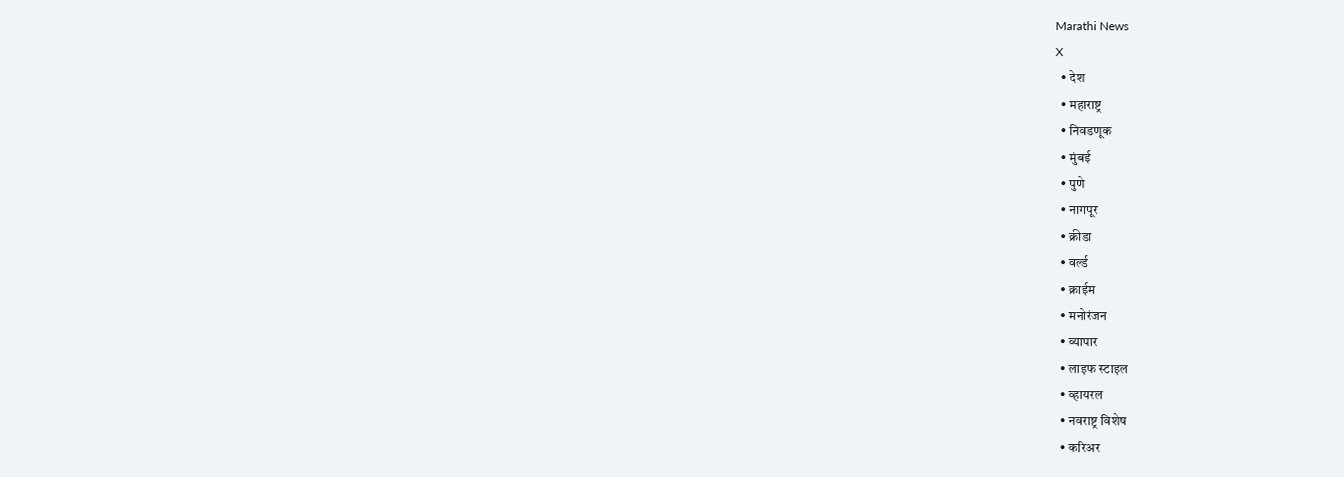Marathi News
X
  • देश
  • महाराष्ट्र
  • निवडणूक
  • मुंबई
  • पुणे
  • नागपूर
  • क्रीडा
  • वर्ल्ड
  • क्राईम
  • मनोरंजन
  • व्यापार
  • लाइफ स्टाइल
  • व्हायरल
  • नवराष्ट्र विशेष
  • करिअर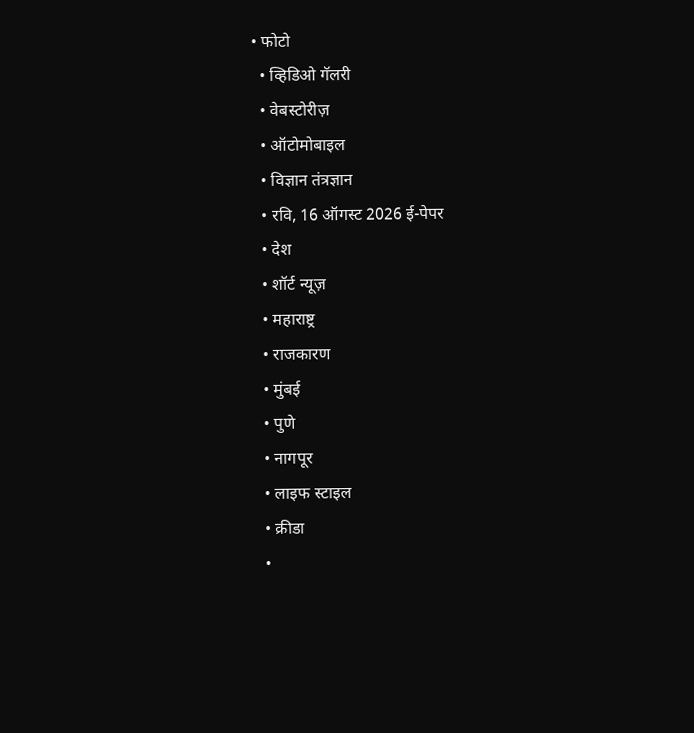• फोटो
  • व्हिडिओ गॅलरी
  • वेबस्टोरीज़
  • ऑटोमोबाइल
  • विज्ञान तंत्रज्ञान
  • रवि, 16 ऑगस्ट 2026 ई-पेपर
  • देश
  • शॉर्ट न्यूज़
  • महाराष्ट्र
  • राजकारण
  • मुंबई
  • पुणे
  • नागपूर
  • लाइफ स्टाइल
  • क्रीडा
  •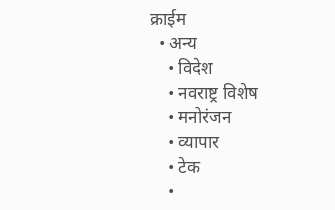क्राईम
  • अन्य
    • विदेश
    • नवराष्ट्र विशेष
    • मनोरंजन
    • व्यापार
    • टेक
    •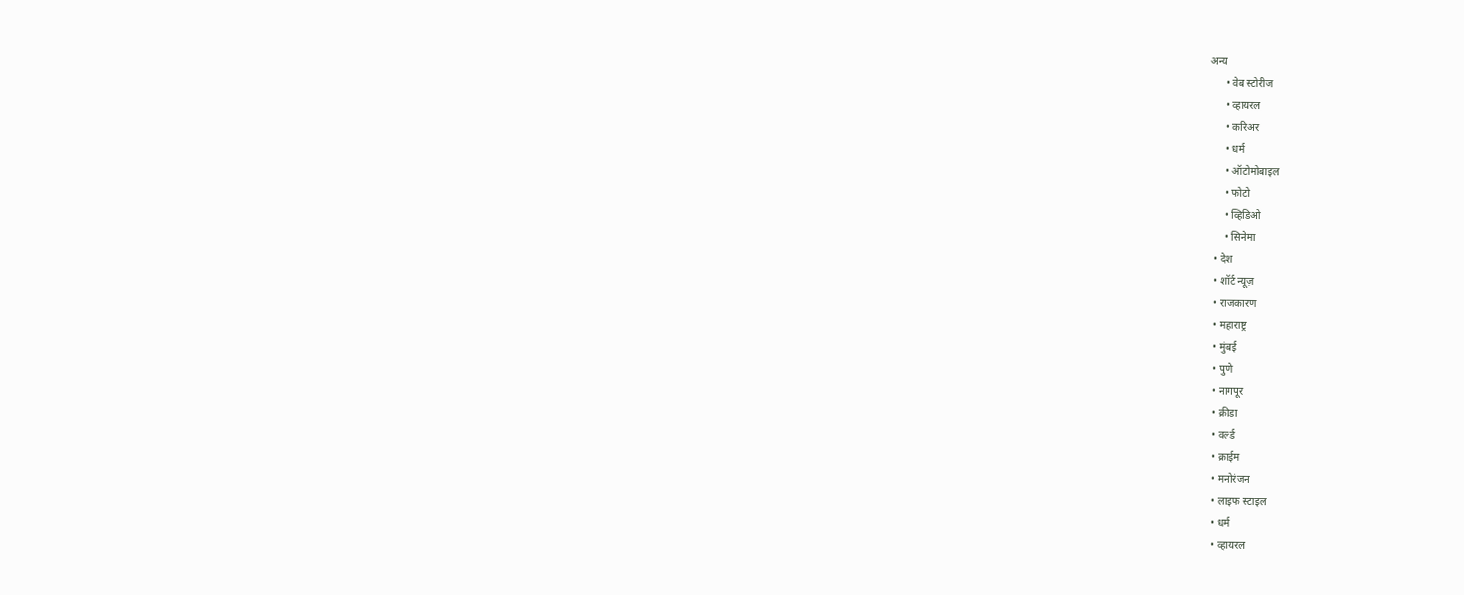अन्य
      • वेब स्टोरीज
      • व्हायरल
      • करिअर
      • धर्म
      • ऑटोमोबाइल
      • फोटो
      • व्हिडिओ
      • सिनेमा
  • देश
  • शॉर्ट न्यूज़
  • राजकारण
  • महाराष्ट्र
  • मुंबई
  • पुणे
  • नागपूर
  • क्रीडा
  • वर्ल्ड
  • क्राईम
  • मनोरंजन
  • लाइफ स्टाइल
  • धर्म
  • व्हायरल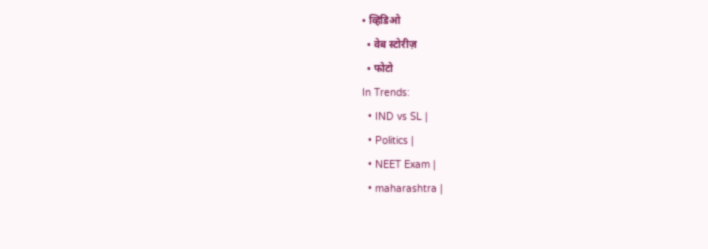• व्हिडिओ
  • वेब स्टोरीज़
  • फोटो
In Trends:
  • IND vs SL |
  • Politics |
  • NEET Exam |
  • maharashtra |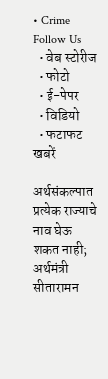• Crime
Follow Us
  • वेब स्टोरीज
  • फोटो
  • ई-पेपर
  • विडियो
  • फटाफट खबरें

अर्थसंकल्पात प्रत्येक राज्याचे नाव घेऊ शकत नाही; अर्थमंत्री सीतारामन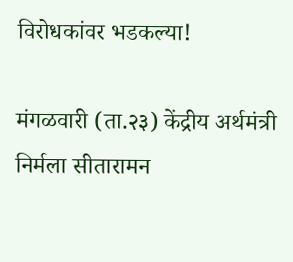विरोधकांवर भडकल्या!

मंगळवारी (ता.२३) केंद्रीय अर्थमंत्री निर्मला सीतारामन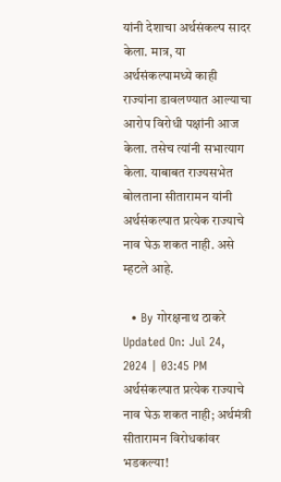यांनी देशाचा अर्थसंकल्प सादर केला. मात्र, या अर्थसंकल्पामध्ये काही राज्यांना डावलण्यात आल्याचा आरोप विरोधी पक्षांनी आज केला. तसेच त्यांनी सभात्याग केला. याबाबत राज्यसभेत बोलताना सीतारामन यांनी अर्थसंकल्पात प्रत्येक राज्याचे नाव घेऊ शकत नाही. असे म्हटले आहे.

  • By गोरक्षनाथ ठाकरे
Updated On: Jul 24, 2024 | 03:45 PM
अर्थसंकल्पात प्रत्येक राज्याचे नाव घेऊ शकत नाही; अर्थमंत्री सीतारामन विरोधकांवर भडकल्या!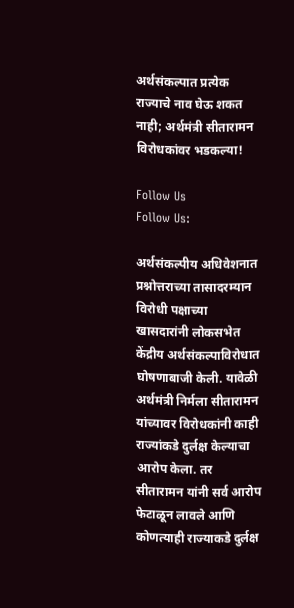अर्थसंकल्पात प्रत्येक राज्याचे नाव घेऊ शकत नाही; अर्थमंत्री सीतारामन विरोधकांवर भडकल्या!

Follow Us
Follow Us:

अर्थसंकल्पीय अधिवेशनात प्रश्नोत्तराच्या तासादरम्यान विरोधी पक्षाच्या खासदारांनी लोकसभेत केंद्रीय अर्थसंकल्पाविरोधात घोषणाबाजी केली. यावेळी अर्थमंत्री निर्मला सीतारामन यांच्यावर विरोधकांनी काही राज्यांकडे दुर्लक्ष केल्याचा आरोप केला. तर सीतारामन यांनी सर्व आरोप फेटाळून लावले आणि कोणत्याही राज्याकडे दुर्लक्ष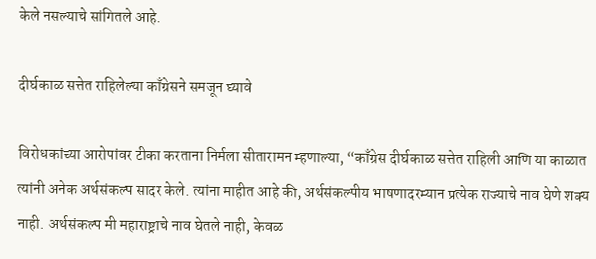केले नसल्याचे सांगितले आहे.

दीर्घकाळ सत्तेत राहिलेल्या काँग्रेसने समजून घ्यावे

विरोधकांच्या आरोपांवर टीका करताना निर्मला सीतारामन म्हणाल्या, “काँग्रेस दीर्घकाळ सत्तेत राहिली आणि या काळात त्यांनी अनेक अर्थसंकल्प सादर केले. त्यांना माहीत आहे की, अर्थसंकल्पीय भाषणादरम्यान प्रत्येक राज्याचे नाव घेणे शक्य नाही. अर्थसंकल्प मी महाराष्ट्राचे नाव घेतले नाही, केवळ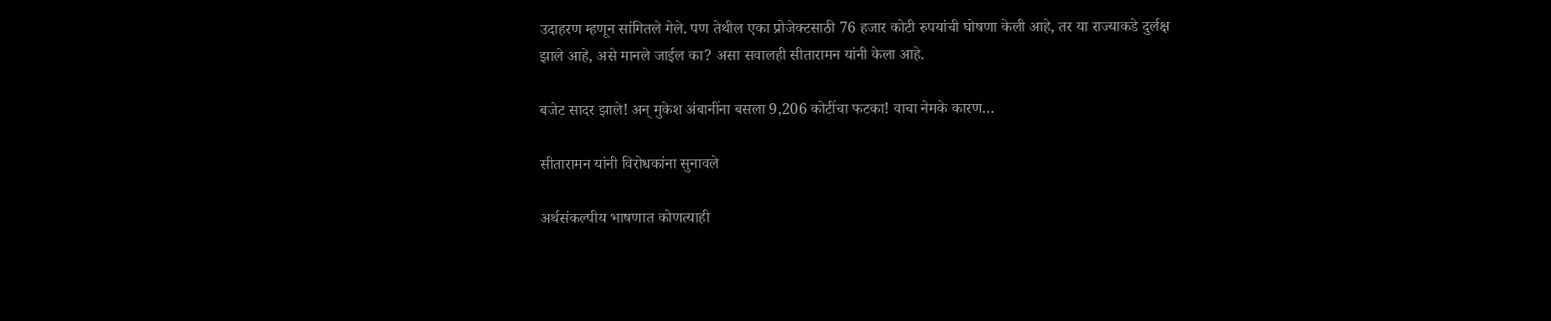उदाहरण म्हणून सांगितले गेले. पण तेथील एका प्रोजेक्टसाठी 76 हजार कोटी रुपयांची घोषणा केली आहे, तर या राज्याकडे दुर्लक्ष झाले आहे, असे मानले जाईल का? असा सवालही सीतारामन यांनी केला आहे.

बजेट सादर झाले! अन् मुकेश अंबानींना बसला 9,206 कोटींचा फटका! वाचा नेमके कारण…

सीतारामन यांनी विरोधकांना सुनावले

अर्थसंकल्पीय भाषणात कोणत्याही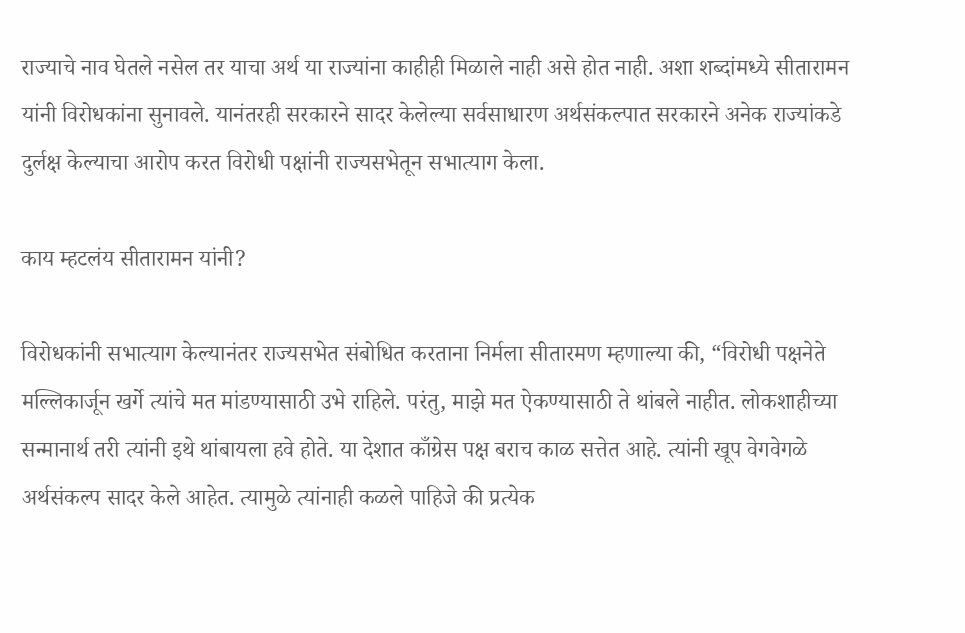राज्याचे नाव घेतले नसेल तर याचा अर्थ या राज्यांना काहीही मिळाले नाही असे होत नाही. अशा शब्दांमध्ये सीतारामन यांनी विरोधकांना सुनावले. यानंतरही सरकारने सादर केलेल्या सर्वसाधारण अर्थसंकल्पात सरकारने अनेक राज्यांकडे दुर्लक्ष केल्याचा आरोप करत विरोधी पक्षांनी राज्यसभेतून सभात्याग केला.

काय म्हटलंय सीतारामन यांनी?

विरोधकांनी सभात्याग केल्यानंतर राज्यसभेत संबोधित करताना निर्मला सीतारमण म्हणाल्या की, “विरोधी पक्षनेते मल्लिकार्जून खर्गे त्यांचे मत मांडण्यासाठी उभे राहिले. परंतु, माझे मत ऐकण्यासाठी ते थांबले नाहीत. लोकशाहीच्या सन्मानार्थ तरी त्यांनी इथे थांबायला हवे होते. या देशात काँग्रेस पक्ष बराच काळ सत्तेत आहे. त्यांनी खूप वेगवेगळे अर्थसंकल्प सादर केले आहेत. त्यामुळे त्यांनाही कळले पाहिजे की प्रत्येक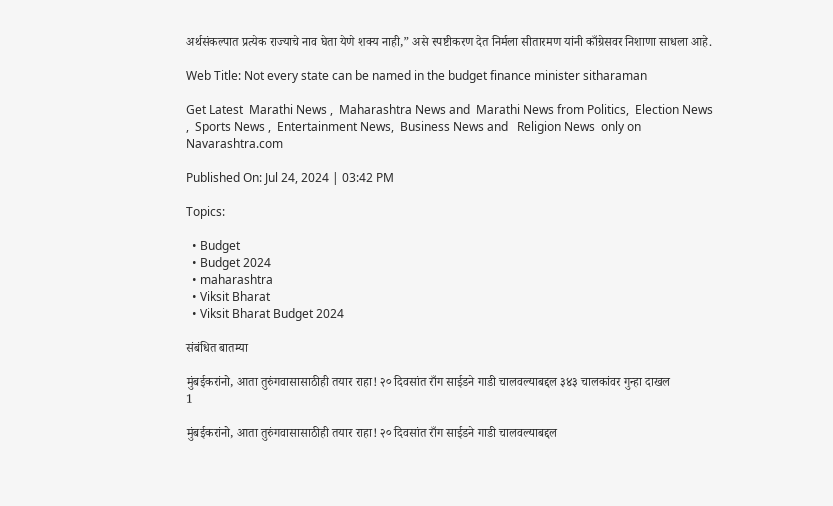अर्थसंकल्पात प्रत्येक राज्याचे नाव घेता येणे शक्य नाही,” असे स्पष्टीकरण देत निर्मला सीतारमण यांनी काँग्रेसवर निशाणा साधला आहे.

Web Title: Not every state can be named in the budget finance minister sitharaman

Get Latest  Marathi News ,  Maharashtra News and  Marathi News from Politics,  Election News ,  Sports News ,  Entertainment News,  Business News and   Religion News  only on Navarashtra.com

Published On: Jul 24, 2024 | 03:42 PM

Topics:

  • Budget
  • Budget 2024
  • maharashtra
  • Viksit Bharat
  • Viksit Bharat Budget 2024

संबंधित बातम्या

मुंबईकरांनो, आता तुरुंगवासासाठीही तयार राहा! २० दिवसांत राँग साईडने गाडी चालवल्याबद्दल ३४३ चालकांवर गुन्हा दाखल
1

मुंबईकरांनो, आता तुरुंगवासासाठीही तयार राहा! २० दिवसांत राँग साईडने गाडी चालवल्याबद्दल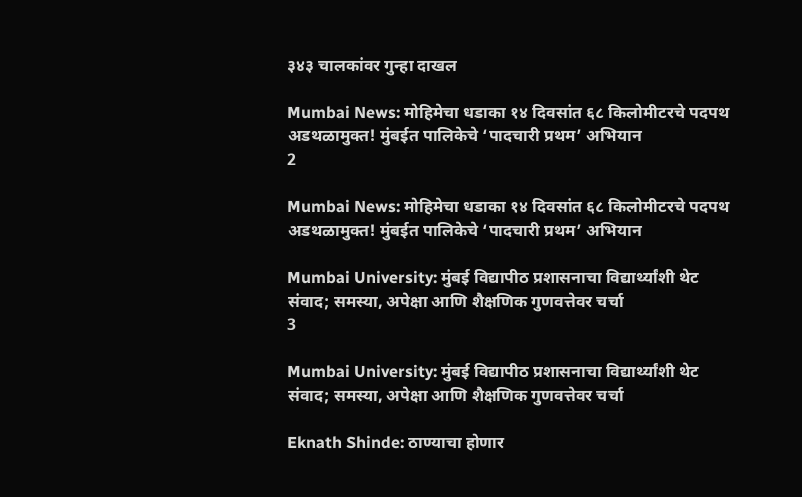३४३ चालकांवर गुन्हा दाखल

Mumbai News: मोहिमेचा धडाका १४ दिवसांत ६८ किलोमीटरचे पदपथ अडथळामुक्त! मुंबईत पालिकेचे ‘पादचारी प्रथम’ अभियान
2

Mumbai News: मोहिमेचा धडाका १४ दिवसांत ६८ किलोमीटरचे पदपथ अडथळामुक्त! मुंबईत पालिकेचे ‘पादचारी प्रथम’ अभियान

Mumbai University: मुंबई विद्यापीठ प्रशासनाचा विद्यार्थ्यांशी थेट संवाद; समस्या, अपेक्षा आणि शैक्षणिक गुणवत्तेवर चर्चा
3

Mumbai University: मुंबई विद्यापीठ प्रशासनाचा विद्यार्थ्यांशी थेट संवाद; समस्या, अपेक्षा आणि शैक्षणिक गुणवत्तेवर चर्चा

Eknath Shinde: ठाण्याचा होणार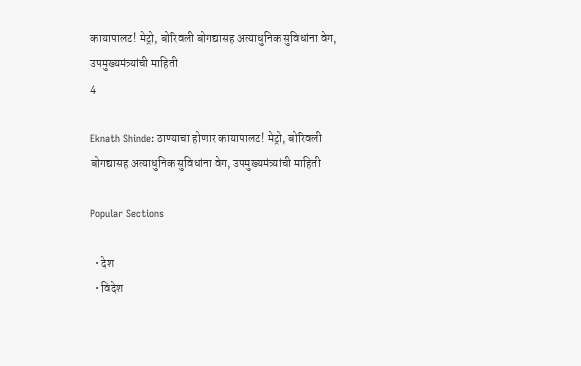कायापालट! मेट्रो, बोरिवली बोगद्यासह अत्याधुनिक सुविधांना वेग, उपमुख्यमंत्र्यांची माहिती
4

Eknath Shinde: ठाण्याचा होणार कायापालट! मेट्रो, बोरिवली बोगद्यासह अत्याधुनिक सुविधांना वेग, उपमुख्यमंत्र्यांची माहिती

Popular Sections

  • देश
  • विदेश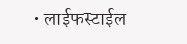• लाईफस्टाईल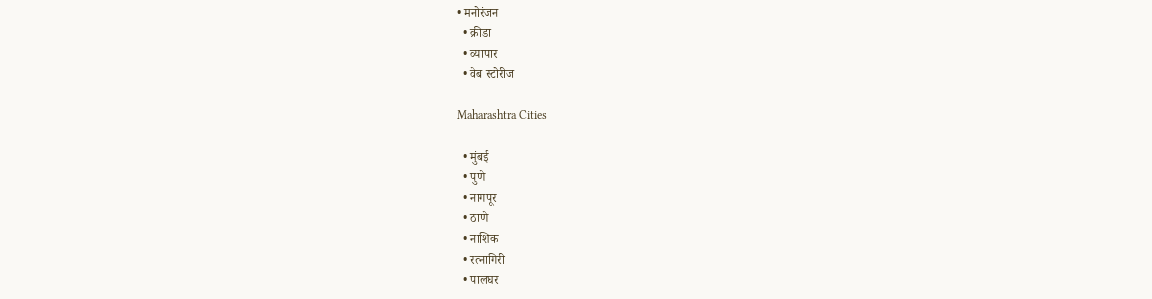• मनोरंजन
  • क्रीडा
  • व्यापार
  • वेब स्टोरीज

Maharashtra Cities

  • मुंबई
  • पुणे
  • नागपूर
  • ठाणे
  • नाशिक
  • रत्नागिरी
  • पालघर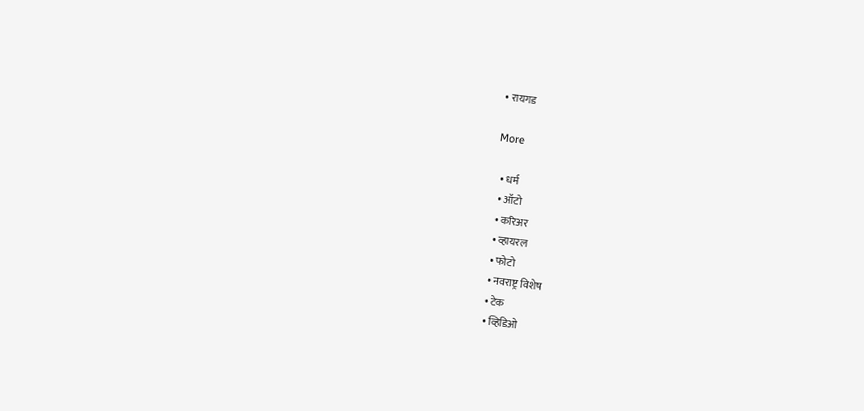• रायगड

More

  • धर्म
  • ऑटो
  • करिअर
  • व्हायरल
  • फोटो
  • नवराष्ट्र विशेष
  • टेक
  • व्हिडिओ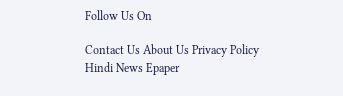Follow Us On

Contact Us About Us Privacy Policy
Hindi News Epaper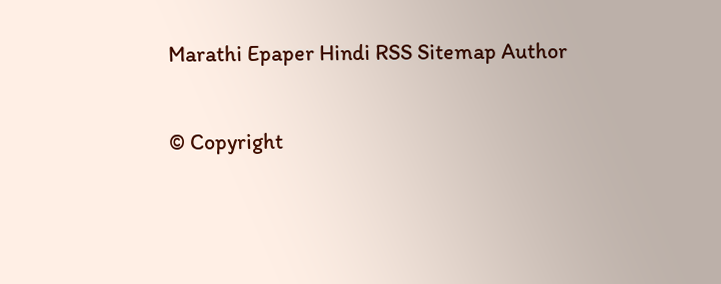Marathi Epaper Hindi RSS Sitemap Author

© Copyright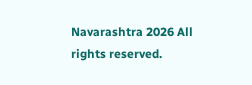Navarashtra 2026 All rights reserved.